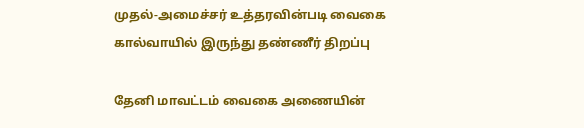முதல்-அமைச்சர் உத்தரவின்படி வைகை கால்வாயில் இருந்து தண்ணீர் திறப்பு

தேனி மாவட்டம் வைகை அணையின்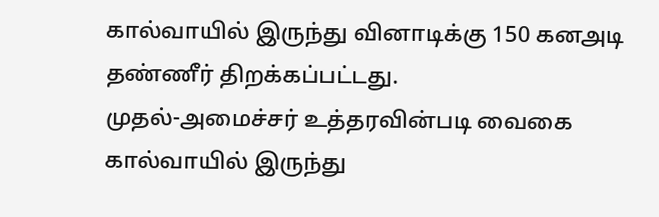கால்வாயில் இருந்து வினாடிக்கு 150 கனஅடி தண்ணீர் திறக்கப்பட்டது.
முதல்-அமைச்சர் உத்தரவின்படி வைகை கால்வாயில் இருந்து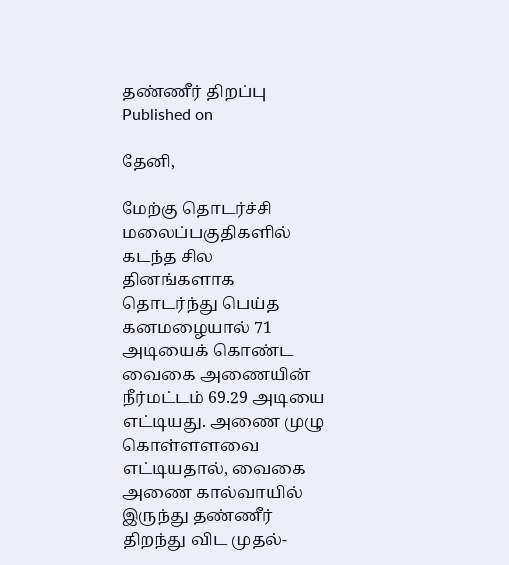தண்ணீர் திறப்பு
Published on

தேனி,

மேற்கு தொடர்ச்சி மலைப்பகுதிகளில் கடந்த சில தினங்களாக தொடர்ந்து பெய்த கனமழையால் 71 அடியைக் கொண்ட வைகை அணையின் நீர்மட்டம் 69.29 அடியை எட்டியது. அணை முழு கொள்ளளவை எட்டியதால், வைகை அணை கால்வாயில் இருந்து தண்ணீர் திறந்து விட முதல்-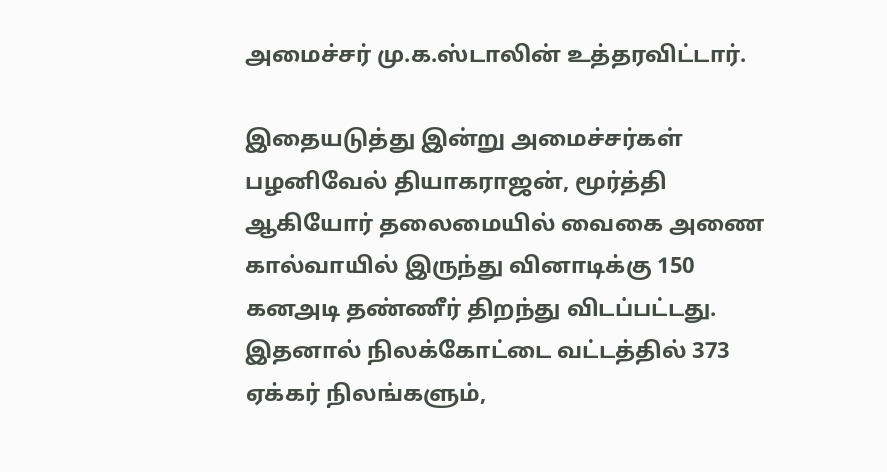அமைச்சர் மு.க.ஸ்டாலின் உத்தரவிட்டார்.

இதையடுத்து இன்று அமைச்சர்கள் பழனிவேல் தியாகராஜன், மூர்த்தி ஆகியோர் தலைமையில் வைகை அணை கால்வாயில் இருந்து வினாடிக்கு 150 கனஅடி தண்ணீர் திறந்து விடப்பட்டது. இதனால் நிலக்கோட்டை வட்டத்தில் 373 ஏக்கர் நிலங்களும்,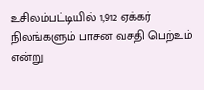உசிலம்பட்டியில் 1,912 ஏக்கர் நிலங்களும் பாசன வசதி பெற்உம் என்று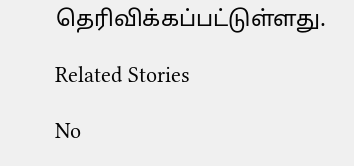தெரிவிக்கப்பட்டுள்ளது.

Related Stories

No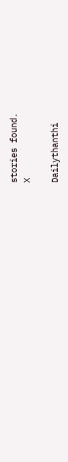stories found.
X

Dailythanthi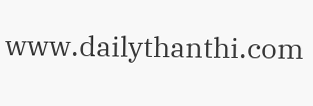www.dailythanthi.com